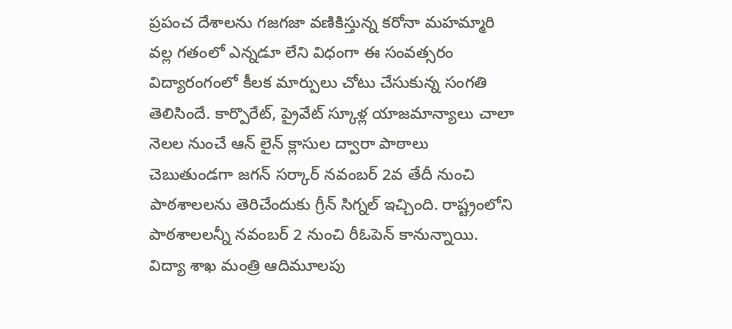ప్రపంచ దేశాలను గజగజా వణికిస్తున్న కరోనా మహమ్మారి వల్ల గతంలో ఎన్నడూ లేని విధంగా ఈ సంవత్సరం విద్యారంగంలో కీలక మార్పులు చోటు చేసుకున్న సంగతి తెలిసిందే. కార్పొరేట్, ప్రైవేట్ స్కూళ్ల యాజమాన్యాలు చాలా నెలల నుంచే ఆన్ లైన్ క్లాసుల ద్వారా పాఠాలు చెబుతుండగా జగన్ సర్కార్ నవంబర్ 2వ తేదీ నుంచి పాఠశాలలను తెరిచేందుకు గ్రీన్ సిగ్నల్ ఇచ్చింది. రాష్ట్రంలోని పాఠశాలలన్నీ నవంబర్ 2 నుంచి రీఓపెన్ కానున్నాయి.
విద్యా శాఖ మంత్రి ఆదిమూలపు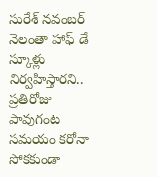సురేశ్ నవంబర్ నెలంతా హాఫ్ డే స్కూళ్లు నిర్వహిస్తారని.. ప్రతిరోజు పావుగంట సమయం కరోనా సోకకుండా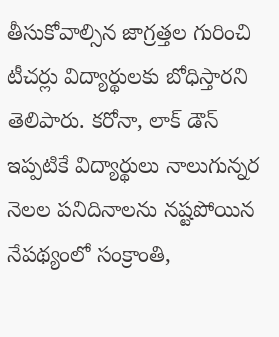తీసుకోవాల్సిన జాగ్రత్తల గురించి టీచర్లు విద్యార్థులకు బోధిస్తారని తెలిపారు. కరోనా, లాక్ డౌన్ ఇప్పటికే విద్యార్థులు నాలుగున్నర నెలల పనిదినాలను నష్టపోయిన నేపథ్యంలో సంక్రాంతి,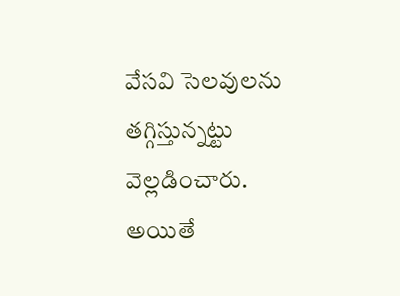వేసవి సెలవులను తగ్గిస్తున్నట్టు వెల్లడించారు. అయితే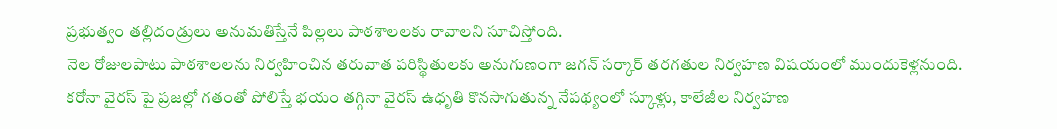ప్రభుత్వం తల్లిదండ్రులు అనుమతిస్తేనే పిల్లలు పాఠశాలలకు రావాలని సూచిస్తోంది.
నెల రోజులపాటు పాఠశాలలను నిర్వహించిన తరువాత పరిస్థితులకు అనుగుణంగా జగన్ సర్కార్ తరగతుల నిర్వహణ విషయంలో ముందుకెళ్లనుంది. కరోనా వైరస్ పై ప్రజల్లో గతంతో పోలిస్తే భయం తగ్గినా వైరస్ ఉధృతి కొనసాగుతున్న నేపథ్యంలో స్కూళ్లు, కాలేజీల నిర్వహణ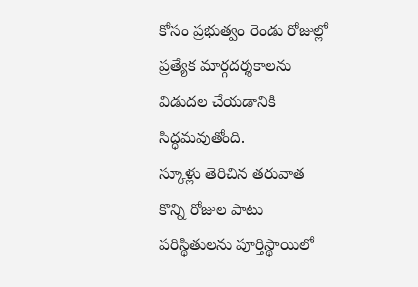కోసం ప్రభుత్వం రెండు రోజుల్లో ప్రత్యేక మార్గదర్శకాలను విడుదల చేయడానికి సిద్ధమవుతోంది.
స్కూళ్లు తెరిచిన తరువాత కొన్ని రోజుల పాటు పరిస్థితులను పూర్తిస్థాయిలో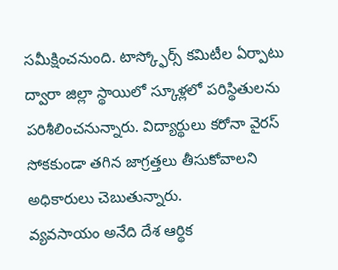సమీక్షించనుంది. టాస్క్ఫోర్స్ కమిటీల ఏర్పాటు ద్వారా జిల్లా స్థాయిలో స్కూళ్లలో పరిస్థితులను పరిశీలించనున్నారు. విద్యార్థులు కరోనా వైరస్ సోకకుండా తగిన జాగ్రత్తలు తీసుకోవాలని అధికారులు చెబుతున్నారు.
వ్యవసాయం అనేది దేశ ఆర్థిక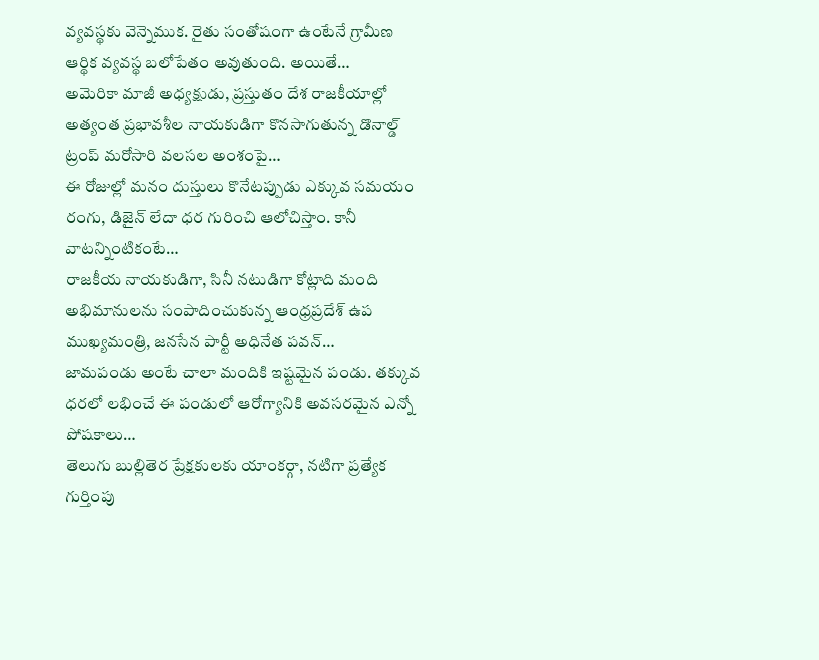వ్యవస్థకు వెన్నెముక. రైతు సంతోషంగా ఉంటేనే గ్రామీణ ఆర్థిక వ్యవస్థ బలోపేతం అవుతుంది. అయితే…
అమెరికా మాజీ అధ్యక్షుడు, ప్రస్తుతం దేశ రాజకీయాల్లో అత్యంత ప్రభావశీల నాయకుడిగా కొనసాగుతున్న డొనాల్డ్ ట్రంప్ మరోసారి వలసల అంశంపై…
ఈ రోజుల్లో మనం దుస్తులు కొనేటప్పుడు ఎక్కువ సమయం రంగు, డిజైన్ లేదా ధర గురించి ఆలోచిస్తాం. కానీ వాటన్నింటికంటే…
రాజకీయ నాయకుడిగా, సినీ నటుడిగా కోట్లాది మంది అభిమానులను సంపాదించుకున్న ఆంధ్రప్రదేశ్ ఉప ముఖ్యమంత్రి, జనసేన పార్టీ అధినేత పవన్…
జామపండు అంటే చాలా మందికి ఇష్టమైన పండు. తక్కువ ధరలో లభించే ఈ పండులో ఆరోగ్యానికి అవసరమైన ఎన్నో పోషకాలు…
తెలుగు బుల్లితెర ప్రేక్షకులకు యాంకర్గా, నటిగా ప్రత్యేక గుర్తింపు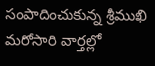సంపాదించుకున్న శ్రీముఖి మరోసారి వార్తల్లో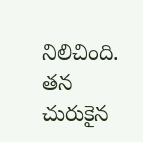నిలిచింది. తన చురుకైన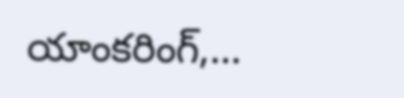యాంకరింగ్,…